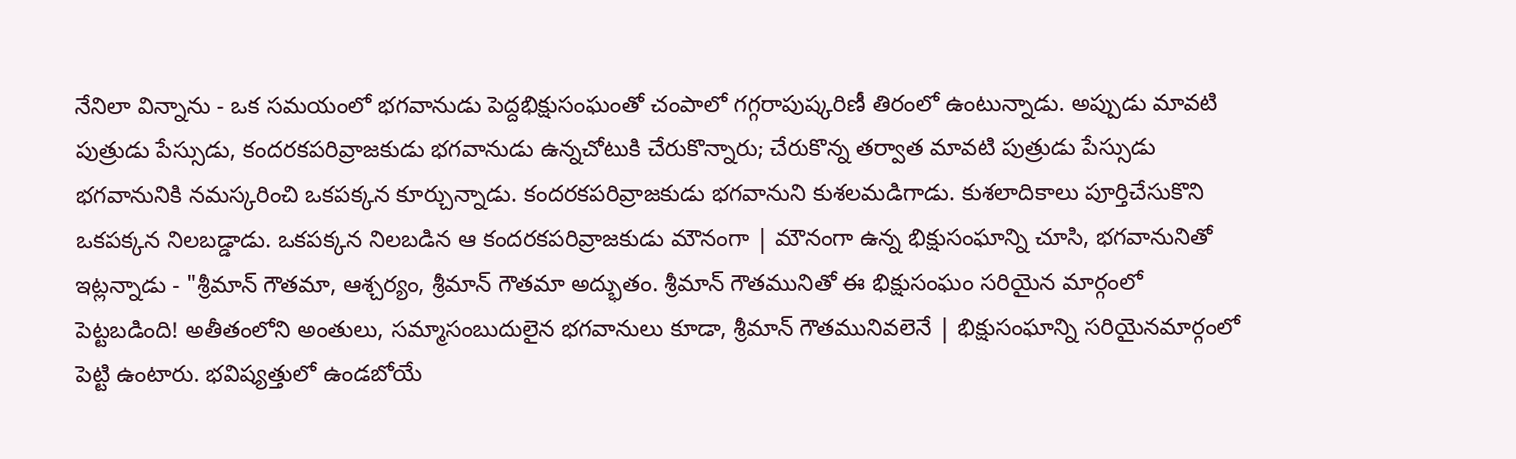నేనిలా విన్నాను - ఒక సమయంలో భగవానుడు పెద్దభిక్షుసంఘంతో చంపాలో గగ్గరాపుష్కరిణీ తిరంలో ఉంటున్నాడు. అప్పుడు మావటి పుత్రుడు పేస్సుడు, కందరకపరివ్రాజకుడు భగవానుడు ఉన్నచోటుకి చేరుకొన్నారు; చేరుకొన్న తర్వాత మావటి పుత్రుడు పేస్సుడు భగవానునికి నమస్కరించి ఒకపక్కన కూర్చున్నాడు. కందరకపరివ్రాజకుడు భగవానుని కుశలమడిగాడు. కుశలాదికాలు పూర్తిచేసుకొని ఒకపక్కన నిలబడ్డాడు. ఒకపక్కన నిలబడిన ఆ కందరకపరివ్రాజకుడు మౌనంగా | మౌనంగా ఉన్న భిక్షుసంఘాన్ని చూసి, భగవానునితో ఇట్లన్నాడు - "శ్రీమాన్ గౌతమా, ఆశ్చర్యం, శ్రీమాన్ గౌతమా అద్భుతం. శ్రీమాన్ గౌతమునితో ఈ భిక్షుసంఘం సరియైన మార్గంలో పెట్టబడింది! అతీతంలోని అంతులు, సమ్మాసంబుదులైన భగవానులు కూడా, శ్రీమాన్ గౌతమునివలెనే | భిక్షుసంఘాన్ని సరియైనమార్గంలో పెట్టి ఉంటారు. భవిష్యత్తులో ఉండబోయే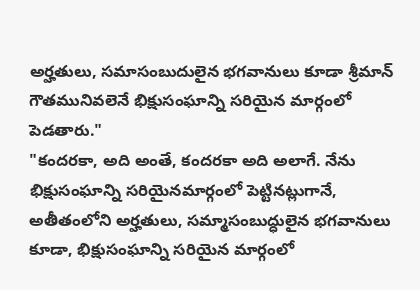అర్హతులు, సమాసంబుదులైన భగవానులు కూడా శ్రీమాన్ గౌతమునివలెనే భిక్షుసంఘాన్ని సరియైన మార్గంలో పెడతారు."
"కందరకా, అది అంతే, కందరకా అది అలాగే. నేను భిక్షుసంఘాన్ని సరియైనమార్గంలో పెట్టినట్లుగానే, అతీతంలోని అర్హతులు, సమ్మాసంబుద్ధులైన భగవానులు కూడా, భిక్షుసంఘాన్ని సరియైన మార్గంలో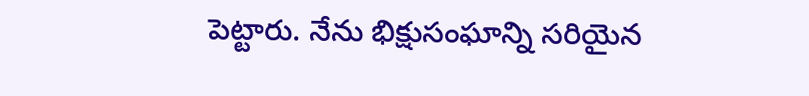పెట్టారు. నేను భిక్షుసంఘాన్ని సరియైన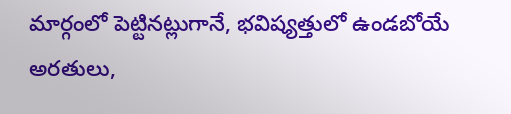మార్గంలో పెట్టినట్లుగానే, భవిష్యత్తులో ఉండబోయే అరతులు,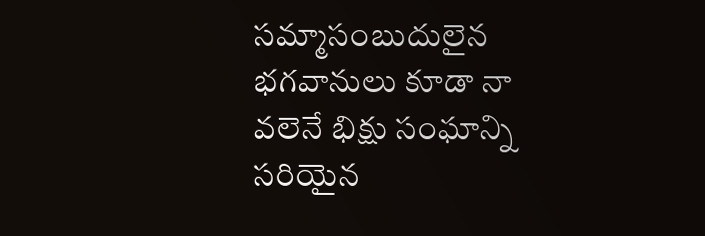సమ్మాసంబుదులైన భగవానులు కూడా నా వలెనే భిక్షు సంఘాన్ని సరియైన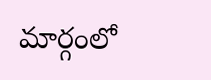మార్గంలో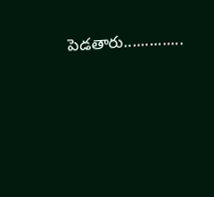పెడతారు..............